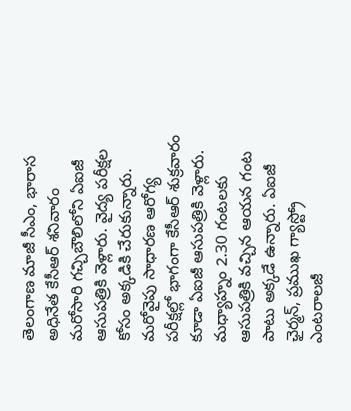తెలంగాణ మాజీ సీఎం, భారాస అధినేత కేసీఆర్ శనివారం మరోసారి గచ్చిబౌలిలోని ఏఐజీ ఆసుపత్రికి వెళ్లారు. వైద్య పరీక్షల కోసం అక్కడికి చేరుకున్నారు. మరోవైపు సాధారణ ఆరోగ్య పరీక్షల్లో భాగంగా కేసీఆర్ శుక్రవారం కూడా ఏఐజీ ఆసుపత్రికి వెళ్లారు. మధ్యాహ్నం 2.30 గంటలకు ఆసుపత్రికి వచ్చిన ఆయన గంట పాటు అక్కడే ఉన్నారు. ఏఐజీ ఛైర్మన్, ప్రముఖ గ్యాస్ట్రో ఎంటరాలజీ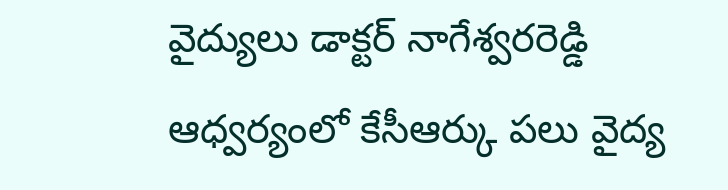వైద్యులు డాక్టర్ నాగేశ్వరరెడ్డి ఆధ్వర్యంలో కేసీఆర్కు పలు వైద్య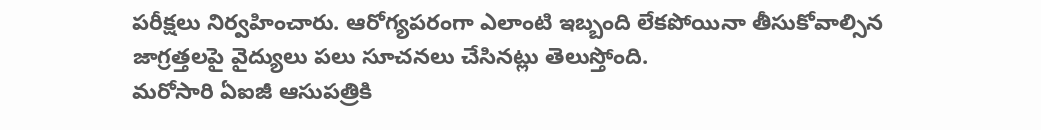పరీక్షలు నిర్వహించారు. ఆరోగ్యపరంగా ఎలాంటి ఇబ్బంది లేకపోయినా తీసుకోవాల్సిన జాగ్రత్తలపై వైద్యులు పలు సూచనలు చేసినట్లు తెలుస్తోంది.
మరోసారి ఏఐజీ ఆసుపత్రికి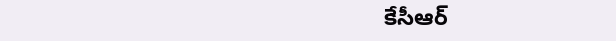కేసీఆర్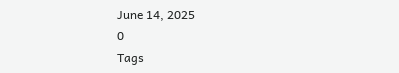June 14, 2025
0
Tags